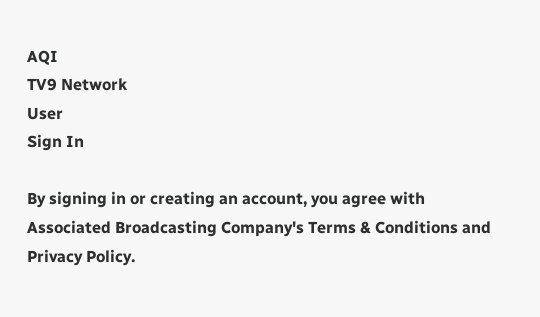AQI
TV9 Network
User
Sign In

By signing in or creating an account, you agree with Associated Broadcasting Company's Terms & Conditions and Privacy Policy.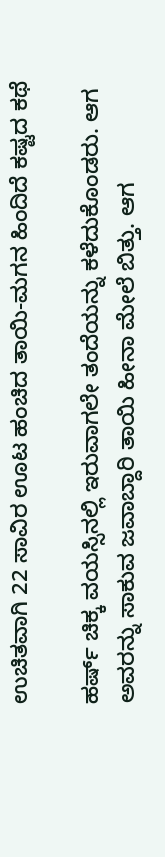ಉಚಿತವಾಗಿ 22 ಸಾವಿರ ಊಟ ಹಂಚಿದ ತಾಯಿ-ಮಗನ ಹಿಂದಿದೆ ಕಷ್ಟದ ಕಥೆ

ಹರ್ಷ್ ಚಿಕ್ಕ ವಯಸ್ಸಿನಲ್ಲಿ ಇರುವಾಗಲೇ ತಂದೆಯನ್ನು ಕಳೆದುಕೊಂಡರು. ಆಗ ಅವರನ್ನು ಸಾಕುವ ಜವಾಬ್ದಾರಿ ತಾಯಿ ಹೀನಾ ಮೇಲೆ ಬಿತ್ತು. ಆಗ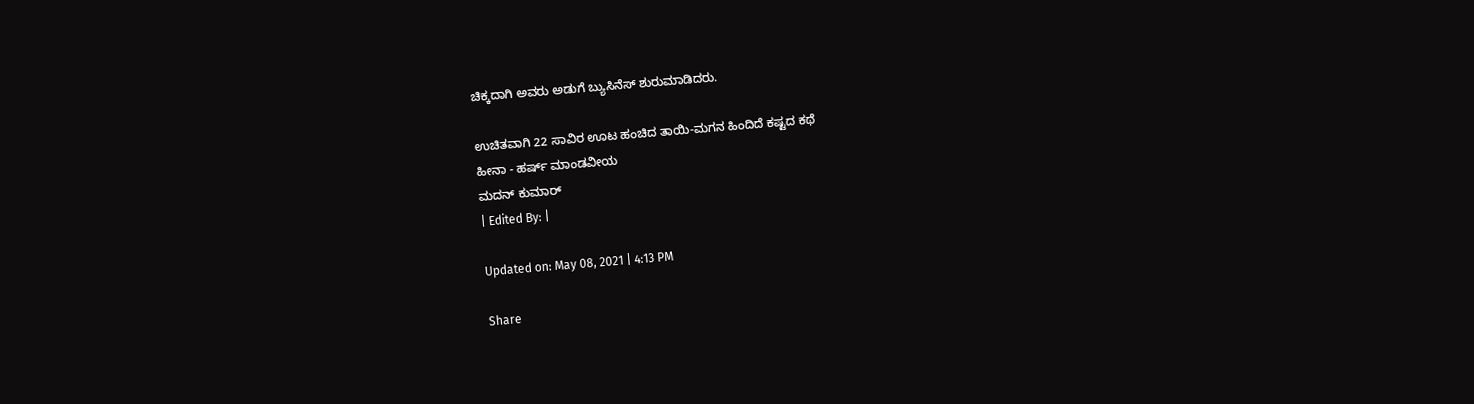ಚಿಕ್ಕದಾಗಿ ಅವರು ಅಡುಗೆ ಬ್ಯುಸಿನೆಸ್ ಶುರುಮಾಡಿದರು.

ಉಚಿತವಾಗಿ 22 ಸಾವಿರ ಊಟ ಹಂಚಿದ ತಾಯಿ-ಮಗನ ಹಿಂದಿದೆ ಕಷ್ಟದ ಕಥೆ
ಹೀನಾ - ಹರ್ಷ್ ಮಾಂಡವೀಯ
ಮದನ್ ಕುಮಾರ್
| Edited By: |

Updated on: May 08, 2021 | 4:13 PM

Share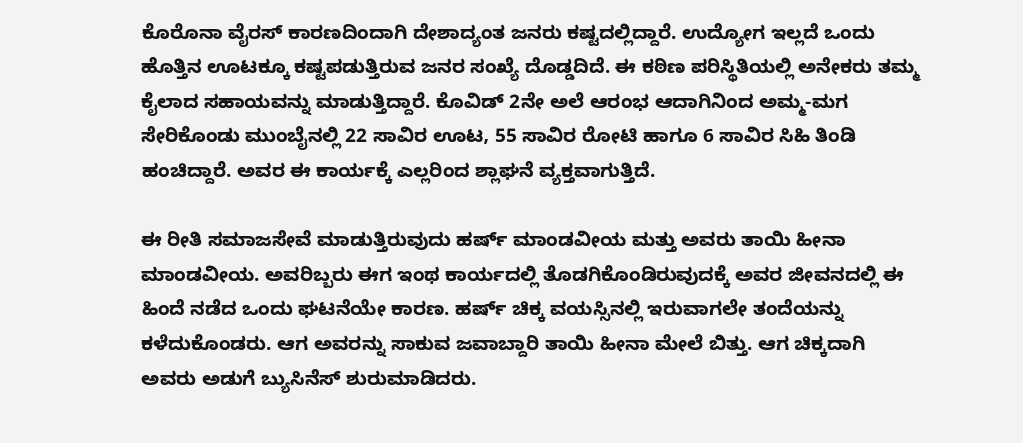ಕೊರೊನಾ ವೈರಸ್ ಕಾರಣದಿಂದಾಗಿ ದೇಶಾದ್ಯಂತ ಜನರು ಕಷ್ಟದಲ್ಲಿದ್ದಾರೆ. ಉದ್ಯೋಗ ಇಲ್ಲದೆ ಒಂದು ಹೊತ್ತಿನ ಊಟಕ್ಕೂ ಕಷ್ಟಪಡುತ್ತಿರುವ ಜನರ ಸಂಖ್ಯೆ ದೊಡ್ಡದಿದೆ. ಈ ಕಠಿಣ ಪರಿಸ್ಥಿತಿಯಲ್ಲಿ ಅನೇಕರು ತಮ್ಮ ಕೈಲಾದ ಸಹಾಯವನ್ನು ಮಾಡುತ್ತಿದ್ದಾರೆ. ಕೊವಿಡ್ 2ನೇ ಅಲೆ ಆರಂಭ ಆದಾಗಿನಿಂದ ಅಮ್ಮ-ಮಗ ಸೇರಿಕೊಂಡು ಮುಂಬೈನಲ್ಲಿ 22 ಸಾವಿರ ಊಟ, 55 ಸಾವಿರ ರೋಟಿ ಹಾಗೂ 6 ಸಾವಿರ ಸಿಹಿ ತಿಂಡಿ ಹಂಚಿದ್ದಾರೆ. ಅವರ ಈ ಕಾರ್ಯಕ್ಕೆ ಎಲ್ಲರಿಂದ ಶ್ಲಾಘನೆ ವ್ಯಕ್ತವಾಗುತ್ತಿದೆ.

ಈ ರೀತಿ ಸಮಾಜಸೇವೆ ಮಾಡುತ್ತಿರುವುದು ಹರ್ಷ್ ಮಾಂಡವೀಯ ಮತ್ತು ಅವರು ತಾಯಿ ಹೀನಾ ಮಾಂಡವೀಯ. ಅವರಿಬ್ಬರು ಈಗ ಇಂಥ ಕಾರ್ಯದಲ್ಲಿ ತೊಡಗಿಕೊಂಡಿರುವುದಕ್ಕೆ ಅವರ ಜೀವನದಲ್ಲಿ ಈ ಹಿಂದೆ ನಡೆದ ಒಂದು ಘಟನೆಯೇ ಕಾರಣ. ಹರ್ಷ್ ಚಿಕ್ಕ ವಯಸ್ಸಿನಲ್ಲಿ ಇರುವಾಗಲೇ ತಂದೆಯನ್ನು ಕಳೆದುಕೊಂಡರು. ಆಗ ಅವರನ್ನು ಸಾಕುವ ಜವಾಬ್ದಾರಿ ತಾಯಿ ಹೀನಾ ಮೇಲೆ ಬಿತ್ತು. ಆಗ ಚಿಕ್ಕದಾಗಿ ಅವರು ಅಡುಗೆ ಬ್ಯುಸಿನೆಸ್ ಶುರುಮಾಡಿದರು.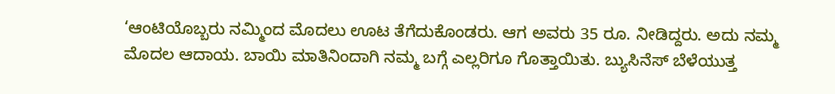‘ಆಂಟಿಯೊಬ್ಬರು ನಮ್ಮಿಂದ ಮೊದಲು ಊಟ ತೆಗೆದುಕೊಂಡರು. ಆಗ ಅವರು 35 ರೂ. ನೀಡಿದ್ದರು. ಅದು ನಮ್ಮ ಮೊದಲ ಆದಾಯ. ಬಾಯಿ ಮಾತಿನಿಂದಾಗಿ ನಮ್ಮ ಬಗ್ಗೆ ಎಲ್ಲರಿಗೂ ಗೊತ್ತಾಯಿತು. ಬ್ಯುಸಿನೆಸ್ ಬೆಳೆಯುತ್ತ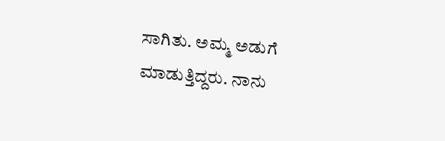ಸಾಗಿತು. ಅಮ್ಮ ಅಡುಗೆ ಮಾಡುತ್ತಿದ್ದರು. ನಾನು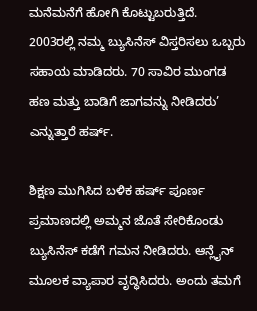ಮನೆಮನೆಗೆ ಹೋಗಿ ಕೊಟ್ಟುಬರುತ್ತಿದೆ. 2003ರಲ್ಲಿ ನಮ್ಮ ಬ್ಯುಸಿನೆಸ್ ವಿಸ್ತರಿಸಲು ಒಬ್ಬರು ಸಹಾಯ ಮಾಡಿದರು. 70 ಸಾವಿರ ಮುಂಗಡ ಹಣ ಮತ್ತು ಬಾಡಿಗೆ ಜಾಗವನ್ನು ನೀಡಿದರು’ ಎನ್ನುತ್ತಾರೆ ಹರ್ಷ್.

ಶಿಕ್ಷಣ ಮುಗಿಸಿದ ಬಳಿಕ ಹರ್ಷ್ ಪೂರ್ಣ ಪ್ರಮಾಣದಲ್ಲಿ ಅಮ್ಮನ ಜೊತೆ ಸೇರಿಕೊಂಡು ಬ್ಯುಸಿನೆಸ್ ಕಡೆಗೆ ಗಮನ ನೀಡಿದರು. ಆನ್ಲೈನ್ ಮೂಲಕ ವ್ಯಾಪಾರ ವೃದ್ಧಿಸಿದರು. ಅಂದು ತಮಗೆ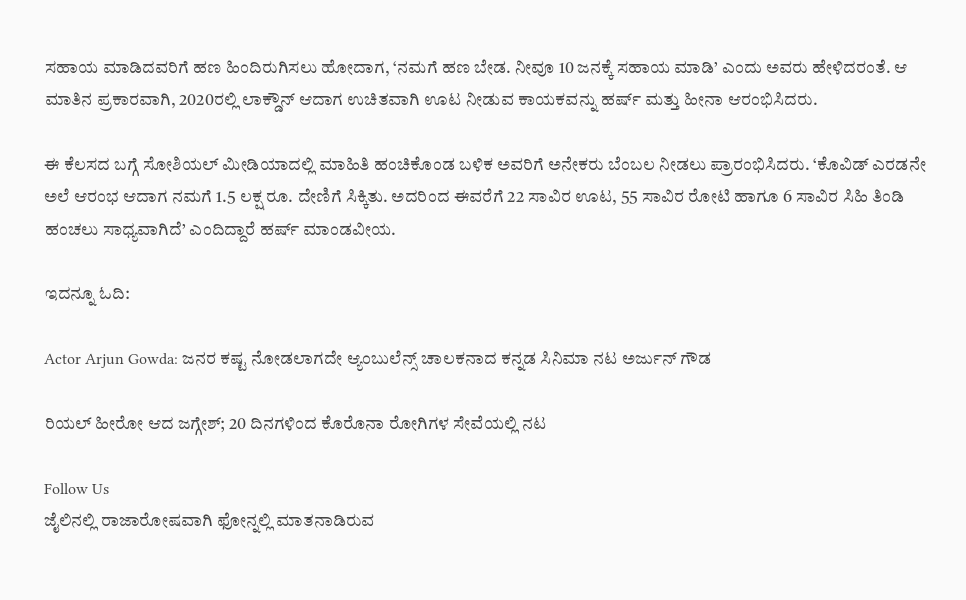ಸಹಾಯ ಮಾಡಿದವರಿಗೆ ಹಣ ಹಿಂದಿರುಗಿಸಲು ಹೋದಾಗ, ‘ನಮಗೆ ಹಣ ಬೇಡ. ನೀವೂ 10 ಜನಕ್ಕೆ ಸಹಾಯ ಮಾಡಿ’ ಎಂದು ಅವರು ಹೇಳಿದರಂತೆ. ಆ ಮಾತಿನ ಪ್ರಕಾರವಾಗಿ, 2020ರಲ್ಲಿ ಲಾಕ್ಡೌನ್ ಆದಾಗ ಉಚಿತವಾಗಿ ಊಟ ನೀಡುವ ಕಾಯಕವನ್ನು ಹರ್ಷ್ ಮತ್ತು ಹೀನಾ ಆರಂಭಿಸಿದರು.

ಈ ಕೆಲಸದ ಬಗ್ಗೆ ಸೋಶಿಯಲ್ ಮೀಡಿಯಾದಲ್ಲಿ ಮಾಹಿತಿ ಹಂಚಿಕೊಂಡ ಬಳಿಕ ಅವರಿಗೆ ಅನೇಕರು ಬೆಂಬಲ ನೀಡಲು ಪ್ರಾರಂಭಿಸಿದರು. ‘ಕೊವಿಡ್ ಎರಡನೇ ಅಲೆ ಆರಂಭ ಆದಾಗ ನಮಗೆ 1.5 ಲಕ್ಷ ರೂ. ದೇಣಿಗೆ ಸಿಕ್ಕಿತು. ಅದರಿಂದ ಈವರೆಗೆ 22 ಸಾವಿರ ಊಟ, 55 ಸಾವಿರ ರೋಟಿ ಹಾಗೂ 6 ಸಾವಿರ ಸಿಹಿ ತಿಂಡಿ ಹಂಚಲು ಸಾಧ್ಯವಾಗಿದೆ’ ಎಂದಿದ್ದಾರೆ ಹರ್ಷ್ ಮಾಂಡವೀಯ.

ಇದನ್ನೂ ಓದಿ:

Actor Arjun Gowda: ಜನರ ಕಷ್ಟ ನೋಡಲಾಗದೇ ಆ್ಯಂಬುಲೆನ್ಸ್ ಚಾಲಕನಾದ ಕನ್ನಡ ಸಿನಿಮಾ ನಟ ಅರ್ಜುನ್ ಗೌಡ

ರಿಯಲ್ ಹೀರೋ ಆದ ಜಗ್ಗೇಶ್; 20 ದಿನಗಳಿಂದ ಕೊರೊನಾ ರೋಗಿಗಳ ಸೇವೆಯಲ್ಲಿ ನಟ

Follow Us
ಜೈಲಿನಲ್ಲಿ ರಾಜಾರೋಷವಾಗಿ ಫೋನ್ನಲ್ಲಿ ಮಾತನಾಡಿರುವ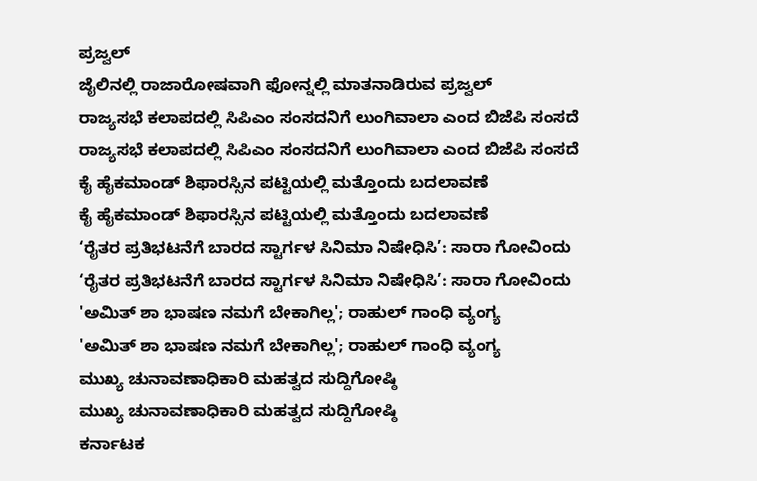ಪ್ರಜ್ವಲ್
ಜೈಲಿನಲ್ಲಿ ರಾಜಾರೋಷವಾಗಿ ಫೋನ್ನಲ್ಲಿ ಮಾತನಾಡಿರುವ ಪ್ರಜ್ವಲ್
ರಾಜ್ಯಸಭೆ ಕಲಾಪದಲ್ಲಿ ಸಿಪಿಎಂ ಸಂಸದನಿಗೆ ಲುಂಗಿವಾಲಾ ಎಂದ ಬಿಜೆಪಿ ಸಂಸದೆ
ರಾಜ್ಯಸಭೆ ಕಲಾಪದಲ್ಲಿ ಸಿಪಿಎಂ ಸಂಸದನಿಗೆ ಲುಂಗಿವಾಲಾ ಎಂದ ಬಿಜೆಪಿ ಸಂಸದೆ
ಕೈ ಹೈಕಮಾಂಡ್ ಶಿಫಾರಸ್ಸಿನ ಪಟ್ಟಿಯಲ್ಲಿ ಮತ್ತೊಂದು ಬದಲಾವಣೆ
ಕೈ ಹೈಕಮಾಂಡ್ ಶಿಫಾರಸ್ಸಿನ ಪಟ್ಟಿಯಲ್ಲಿ ಮತ್ತೊಂದು ಬದಲಾವಣೆ
‘ರೈತರ ಪ್ರತಿಭಟನೆಗೆ ಬಾರದ ಸ್ಟಾರ್ಗಳ ಸಿನಿಮಾ ನಿಷೇಧಿಸಿ’: ಸಾರಾ ಗೋವಿಂದು
‘ರೈತರ ಪ್ರತಿಭಟನೆಗೆ ಬಾರದ ಸ್ಟಾರ್ಗಳ ಸಿನಿಮಾ ನಿಷೇಧಿಸಿ’: ಸಾರಾ ಗೋವಿಂದು
'ಅಮಿತ್ ಶಾ ಭಾಷಣ ನಮಗೆ ಬೇಕಾಗಿಲ್ಲ'; ರಾಹುಲ್ ಗಾಂಧಿ ವ್ಯಂಗ್ಯ
'ಅಮಿತ್ ಶಾ ಭಾಷಣ ನಮಗೆ ಬೇಕಾಗಿಲ್ಲ'; ರಾಹುಲ್ ಗಾಂಧಿ ವ್ಯಂಗ್ಯ
ಮುಖ್ಯ ಚುನಾವಣಾಧಿಕಾರಿ ಮಹತ್ವದ ಸುದ್ದಿಗೋಷ್ಠಿ
ಮುಖ್ಯ ಚುನಾವಣಾಧಿಕಾರಿ ಮಹತ್ವದ ಸುದ್ದಿಗೋಷ್ಠಿ
ಕರ್ನಾಟಕ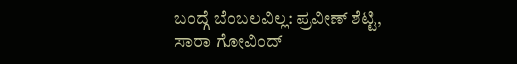ಬಂದ್ಗೆ ಬೆಂಬಲವಿಲ್ಲ: ಪ್ರವೀಣ್ ಶೆಟ್ಟಿ, ಸಾರಾ ಗೋವಿಂದ್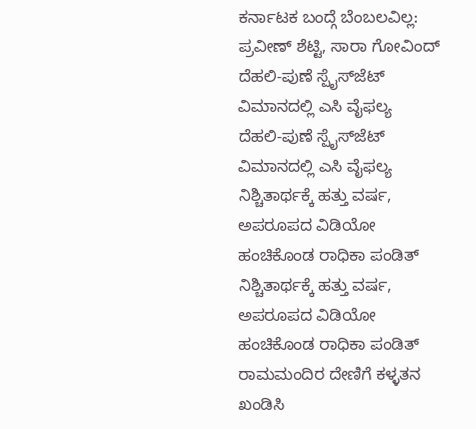ಕರ್ನಾಟಕ ಬಂದ್ಗೆ ಬೆಂಬಲವಿಲ್ಲ: ಪ್ರವೀಣ್ ಶೆಟ್ಟಿ, ಸಾರಾ ಗೋವಿಂದ್
ದೆಹಲಿ-ಪುಣೆ ಸ್ಪೈಸ್‌ಜೆಟ್ ವಿಮಾನದಲ್ಲಿ ಎಸಿ ವೈಫಲ್ಯ
ದೆಹಲಿ-ಪುಣೆ ಸ್ಪೈಸ್‌ಜೆಟ್ ವಿಮಾನದಲ್ಲಿ ಎಸಿ ವೈಫಲ್ಯ
ನಿಶ್ಚಿತಾರ್ಥಕ್ಕೆ ಹತ್ತು ವರ್ಷ, ಅಪರೂಪದ ವಿಡಿಯೋ ಹಂಚಿಕೊಂಡ ರಾಧಿಕಾ ಪಂಡಿತ್
ನಿಶ್ಚಿತಾರ್ಥಕ್ಕೆ ಹತ್ತು ವರ್ಷ, ಅಪರೂಪದ ವಿಡಿಯೋ ಹಂಚಿಕೊಂಡ ರಾಧಿಕಾ ಪಂಡಿತ್
ರಾಮಮಂದಿರ ದೇಣಿಗೆ ಕಳ್ಳತನ ಖಂಡಿಸಿ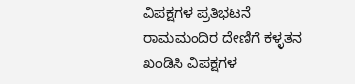ವಿಪಕ್ಷಗಳ ಪ್ರತಿಭಟನೆ
ರಾಮಮಂದಿರ ದೇಣಿಗೆ ಕಳ್ಳತನ ಖಂಡಿಸಿ ವಿಪಕ್ಷಗಳ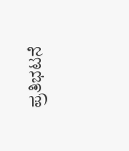ಪ್ರತಿಭಟನೆ